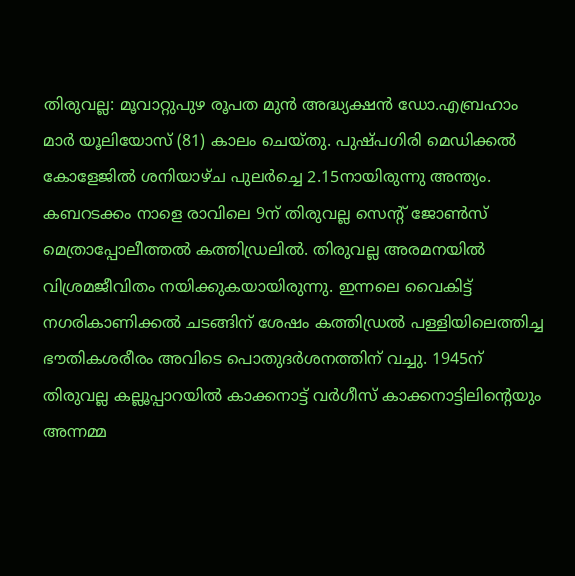തിരുവല്ല: മൂവാറ്റുപുഴ രൂപത മുൻ അദ്ധ്യക്ഷൻ ഡോ.എബ്രഹാം മാർ യൂലിയോസ് (81) കാലം ചെയ്തു. പുഷ്പഗിരി മെഡിക്കൽ കോളേജിൽ ശനിയാഴ്ച പുലർച്ചെ 2.15നായിരുന്നു അന്ത്യം. കബറടക്കം നാളെ രാവിലെ 9ന് തിരുവല്ല സെന്റ് ജോൺസ് മെത്രാപ്പോലീത്തൽ കത്തിഡ്രലിൽ. തിരുവല്ല അരമനയിൽ വിശ്രമജീവിതം നയിക്കുകയായിരുന്നു. ഇന്നലെ വൈകിട്ട് നഗരികാണിക്കൽ ചടങ്ങിന് ശേഷം കത്തിഡ്രൽ പള്ളിയിലെത്തിച്ച ഭൗതികശരീരം അവിടെ പൊതുദർശനത്തിന് വച്ചു. 1945ന് തിരുവല്ല കല്ലൂപ്പാറയിൽ കാക്കനാട്ട് വർഗീസ് കാക്കനാട്ടിലിന്റെയും അന്നമ്മ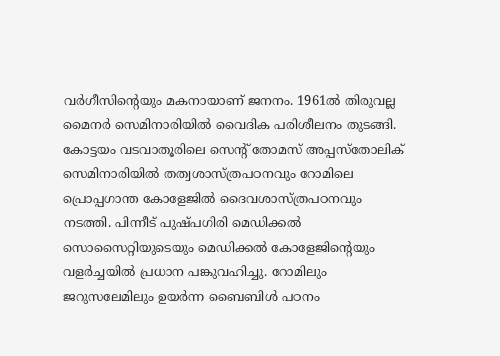വർഗീസിന്റെയും മകനായാണ് ജനനം. 1961ൽ തിരുവല്ല മൈനർ സെമിനാരിയിൽ വൈദിക പരിശീലനം തുടങ്ങി. കോട്ടയം വടവാതൂരിലെ സെന്റ് തോമസ് അപ്പസ്തോലിക് സെമിനാരിയിൽ തത്വശാസ്ത്രപഠനവും റോമിലെ പ്രൊപ്പഗാന്ത കോളേജിൽ ദൈവശാസ്ത്രപഠനവും നടത്തി. പിന്നീട് പുഷ്പഗിരി മെഡിക്കൽ സൊസൈറ്റിയുടെയും മെഡിക്കൽ കോളേജിന്റെയും വളർച്ചയിൽ പ്രധാന പങ്കുവഹിച്ചു. റോമിലും ജറുസലേമിലും ഉയർന്ന ബൈബിൾ പഠനം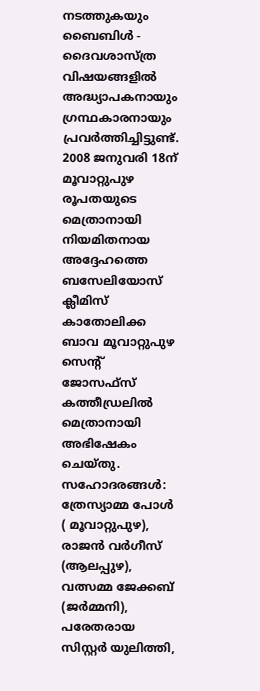നടത്തുകയും ബൈബിൾ - ദൈവശാസ്ത്ര വിഷയങ്ങളിൽ അദ്ധ്യാപകനായും ഗ്രന്ഥകാരനായും പ്രവർത്തിച്ചിട്ടുണ്ട്. 2008 ജനുവരി 18ന് മൂവാറ്റുപുഴ രൂപതയുടെ മെത്രാനായി നിയമിതനായ അദ്ദേഹത്തെ ബസേലിയോസ് ക്ലീമിസ് കാതോലിക്ക ബാവ മൂവാറ്റുപുഴ സെന്റ് ജോസഫ്സ് കത്തീഡ്രലിൽ മെത്രാനായി അഭിഷേകം ചെയ്തു. സഹോദരങ്ങൾ: ത്രേസ്യാമ്മ പോൾ ( മൂവാറ്റുപുഴ), രാജൻ വർഗീസ് (ആലപ്പുഴ), വത്സമ്മ ജേക്കബ് (ജർമ്മനി), പരേതരായ സിസ്റ്റർ യുലിത്തി,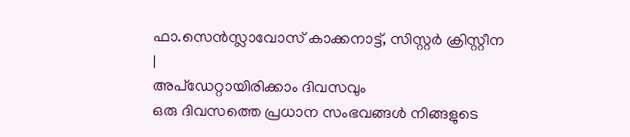ഫാ.സെൻസ്ലാവോസ് കാക്കനാട്ട്, സിസ്റ്റർ ക്രിസ്റ്റീന
|
അപ്ഡേറ്റായിരിക്കാം ദിവസവും
ഒരു ദിവസത്തെ പ്രധാന സംഭവങ്ങൾ നിങ്ങളുടെ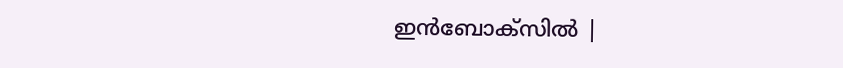ഇൻബോക്സിൽ |